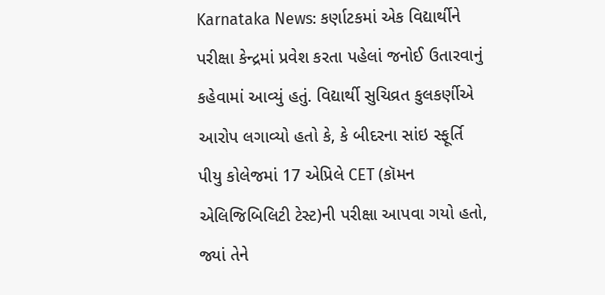Karnataka News: કર્ણાટકમાં એક વિદ્યાર્થીને પરીક્ષા કેન્દ્રમાં પ્રવેશ કરતા પહેલાં જનોઈ ઉતારવાનું કહેવામાં આવ્યું હતું. વિદ્યાર્થી સુચિવ્રત કુલકર્ણીએ આરોપ લગાવ્યો હતો કે, કે બીદરના સાંઇ સ્ફૂર્તિ પીયુ કોલેજમાં 17 એપ્રિલે CET (કૉમન એલિજિબિલિટી ટેસ્ટ)ની પરીક્ષા આપવા ગયો હતો, જ્યાં તેને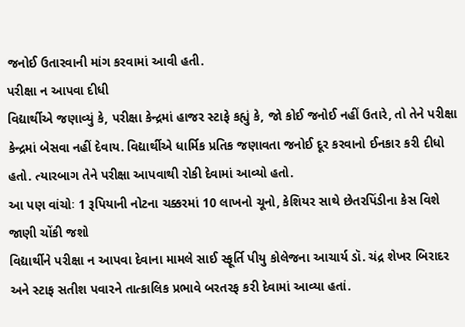જનોઈ ઉતારવાની માંગ કરવામાં આવી હતી.
પરીક્ષા ન આપવા દીધી
વિદ્યાર્થીએ જણાવ્યું કે, પરીક્ષા કેન્દ્રમાં હાજર સ્ટાફે કહ્યું કે, જો કોઈ જનોઈ નહીં ઉતારે, તો તેને પરીક્ષા કેન્દ્રમાં બેસવા નહીં દેવાય. વિદ્યાર્થીએ ધાર્મિક પ્રતિક જણાવતા જનોઈ દૂર કરવાનો ઈનકાર કરી દીધો હતો. ત્યારબાગ તેને પરીક્ષા આપવાથી રોકી દેવામાં આવ્યો હતો.
આ પણ વાંચોઃ 1 રૂપિયાની નોટના ચક્કરમાં 10 લાખનો ચૂનો, કેશિયર સાથે છેતરપિંડીના કેસ વિશે જાણી ચોંકી જશો
વિદ્યાર્થીને પરીક્ષા ન આપવા દેવાના મામલે સાઈ સ્ફૂર્તિ પીયુ કોલેજના આચાર્ય ડૉ. ચંદ્ર શેખર બિરાદર અને સ્ટાફ સતીશ પવારને તાત્કાલિક પ્રભાવે બરતરફ કરી દેવામાં આવ્યા હતાં.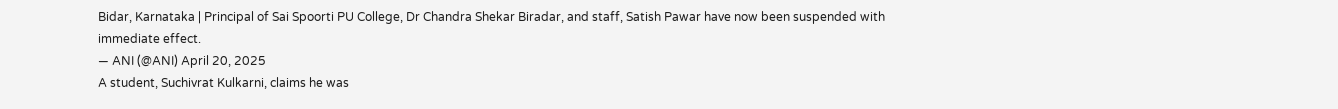Bidar, Karnataka | Principal of Sai Spoorti PU College, Dr Chandra Shekar Biradar, and staff, Satish Pawar have now been suspended with immediate effect.
— ANI (@ANI) April 20, 2025
A student, Suchivrat Kulkarni, claims he was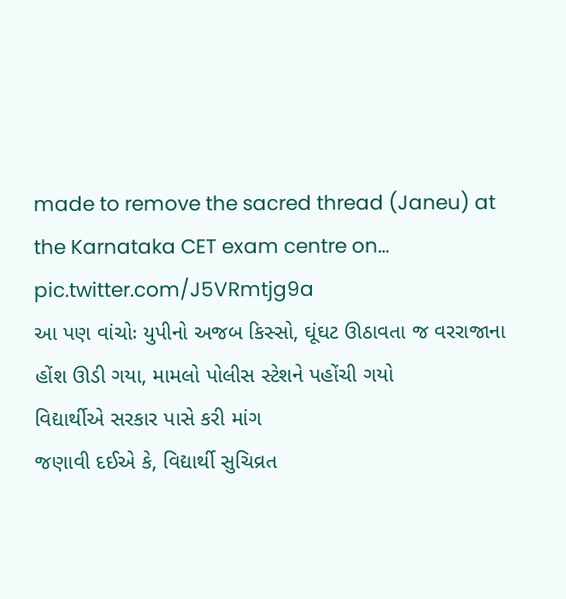made to remove the sacred thread (Janeu) at the Karnataka CET exam centre on… pic.twitter.com/J5VRmtjg9a
આ પણ વાંચોઃ યુપીનો અજબ કિસ્સો, ઘૂંઘટ ઊઠાવતા જ વરરાજાના હોંશ ઊડી ગયા, મામલો પોલીસ સ્ટેશને પહોંચી ગયો
વિદ્યાર્થીએ સરકાર પાસે કરી માંગ
જણાવી દઈએ કે, વિદ્યાર્થી સુચિવ્રત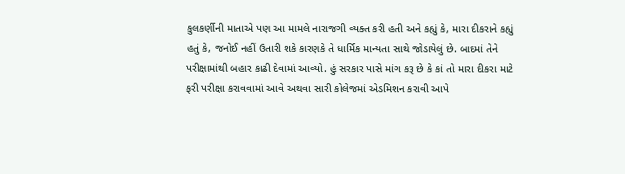કુલકર્ણીની માતાએ પણ આ મામલે નારાજગી વ્યક્ત કરી હતી અને કહ્યું કે, મારા દીકરાને કહ્યું હતું કે, જનોઈ નહીં ઉતારી શકે કારણકે તે ધાર્મિક માન્યતા સાથે જોડાયેલું છે. બાદમાં તેને પરીક્ષામાંથી બહાર કાઢી દેવામાં આવ્યો. હું સરકાર પાસે માંગ કરૂ છે કે કાં તો મારા દીકરા માટે ફરી પરીક્ષા કરાવવામાં આવે અથવા સારી કોલેજમાં એડમિશન કરાવી આપે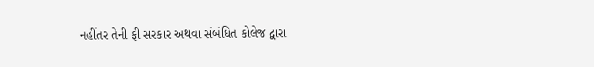નહીંતર તેની ફી સરકાર અથવા સંબંધિત કોલેજ દ્વારા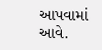આપવામાં આવે.